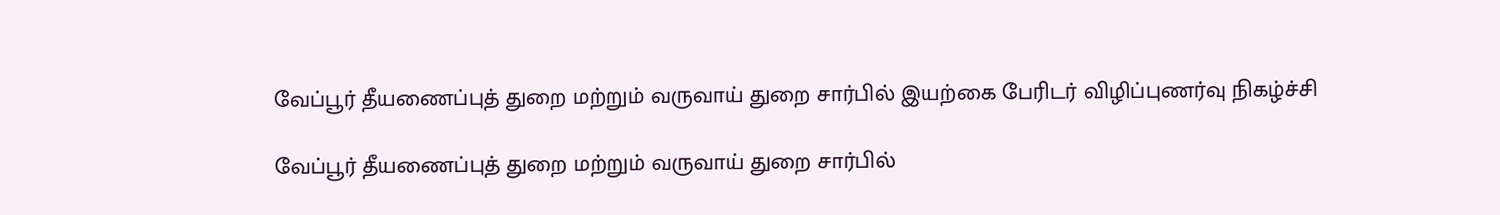வேப்பூர் தீயணைப்புத் துறை மற்றும் வருவாய் துறை சார்பில் இயற்கை பேரிடர் விழிப்புணர்வு நிகழ்ச்சி

வேப்பூர் தீயணைப்புத் துறை மற்றும் வருவாய் துறை சார்பில்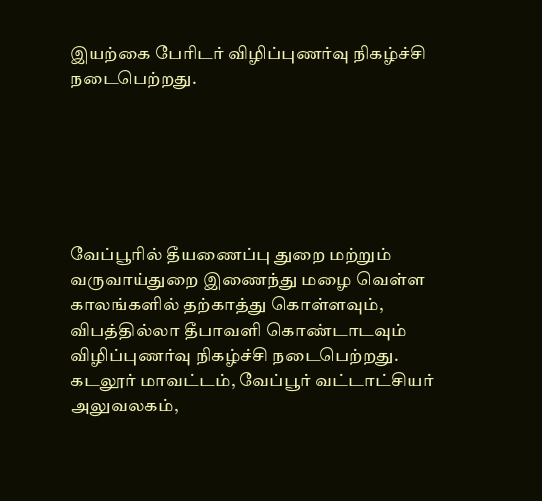இயற்கை பேரிடர் விழிப்புணர்வு நிகழ்ச்சி நடைபெற்றது.






வேப்பூரில் தீயணைப்பு துறை மற்றும் வருவாய்துறை இணைந்து மழை வெள்ள காலங்களில் தற்காத்து கொள்ளவும், விபத்தில்லா தீபாவளி கொண்டாடவும் விழிப்புணர்வு நிகழ்ச்சி நடைபெற்றது. கடலூர் மாவட்டம், வேப்பூர் வட்டாட்சியர் அலுவலகம்,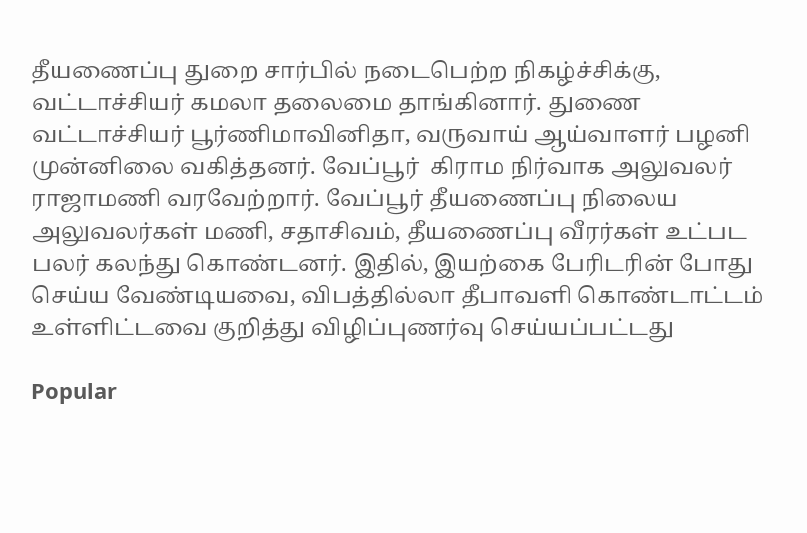தீயணைப்பு துறை சார்பில் நடைபெற்ற நிகழ்ச்சிக்கு, வட்டாச்சியர் கமலா தலைமை தாங்கினார். துணை வட்டாச்சியர் பூர்ணிமாவினிதா, வருவாய் ஆய்வாளர் பழனி முன்னிலை வகித்தனர். வேப்பூர்  கிராம நிர்வாக அலுவலர் ராஜாமணி வரவேற்றார். வேப்பூர் தீயணைப்பு நிலைய அலுவலர்கள் மணி, சதாசிவம், தீயணைப்பு வீரர்கள் உட்பட பலர் கலந்து கொண்டனர். இதில், இயற்கை பேரிடரின் போது செய்ய வேண்டியவை, விபத்தில்லா தீபாவளி கொண்டாட்டம் உள்ளிட்டவை குறித்து விழிப்புணர்வு செய்யப்பட்டது

Popular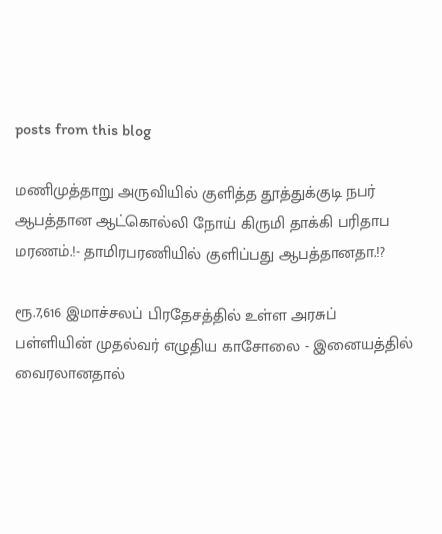posts from this blog

மணிமுத்தாறு அருவியில் குளித்த தூத்துக்குடி நபர் ஆபத்தான ஆட்கொல்லி நோய் கிருமி தாக்கி பரிதாப மரணம்.!- தாமிரபரணியில் குளிப்பது ஆபத்தானதா.!?

ரூ.7,616 இமாச்சலப் பிரதேசத்தில் உள்ள அரசுப் பள்ளியின் முதல்வர் எழுதிய காசோலை - இனையத்தில் வைரலானதால்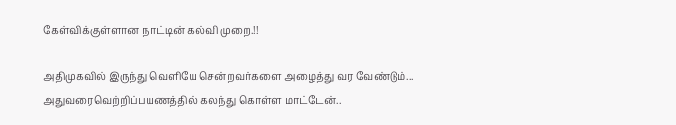கேள்விக்குள்ளான நாட்டின் கல்வி முறை.!!

அதிமுகவில் இருந்து வெளியே சென்றவர்களை அழைத்து வர வேண்டும்... அதுவரைவெற்றிப்பயணத்தில் கலந்து கொள்ள மாட்டேன்..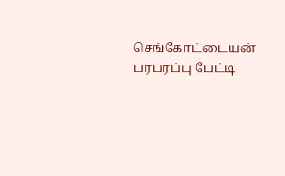செங்கோட்டையன் பரபரப்பு பேட்டி